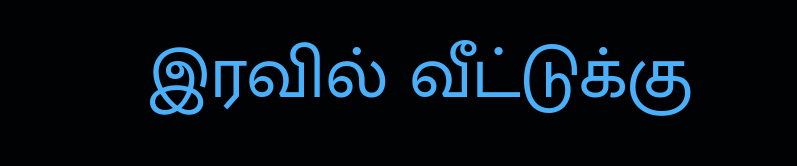இரவில் வீட்டுக்கு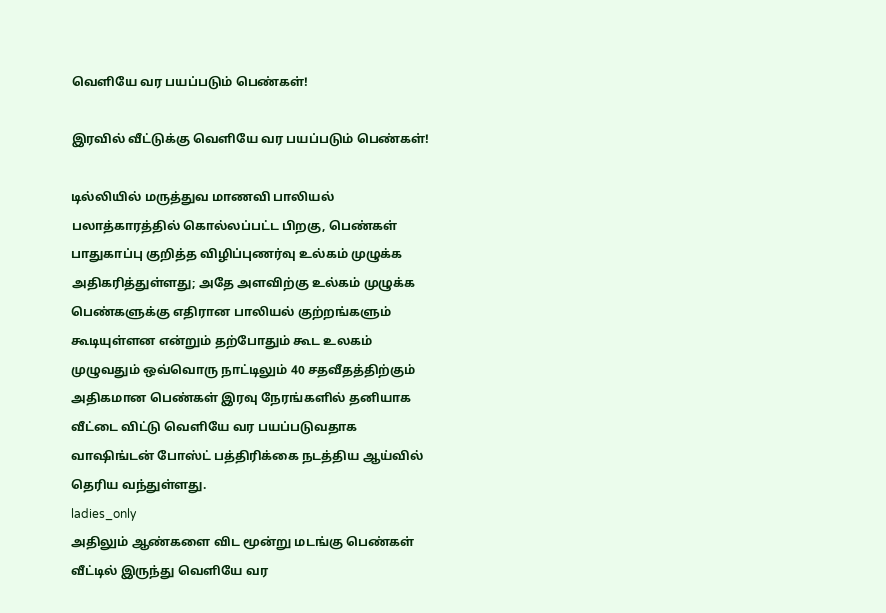வெளியே வர பயப்படும் பெண்கள்!

இரவில் வீட்டுக்கு வெளியே வர பயப்படும் பெண்கள்!

டில்லியில் மருத்துவ மாணவி பாலியல் பலாத்காரத்தில் கொல்லப்பட்ட பிறகு, பெண்கள் பாதுகாப்பு குறித்த விழிப்புணர்வு உல்கம் முழுக்க அதிகரித்துள்ளது; அதே அளவிற்கு உல்கம் முழுக்க பெண்களுக்கு எதிரான பாலியல் குற்றங்களும் கூடியுள்ளன என்றும் தற்போதும் கூட உலகம் முழுவதும் ஒவ்வொரு நாட்டிலும் 40 சதவீதத்திற்கும் அதிகமான பெண்கள் இரவு நேரங்களில் தனியாக வீட்டை விட்டு வெளியே வர பயப்படுவதாக வாஷிங்டன் போஸ்ட் பத்திரிக்கை நடத்திய ஆய்வில் தெரிய வந்துள்ளது.
ladies_only
அதிலும் ஆண்களை விட மூன்று மடங்கு பெண்கள் வீட்டில் இருந்து வெளியே வர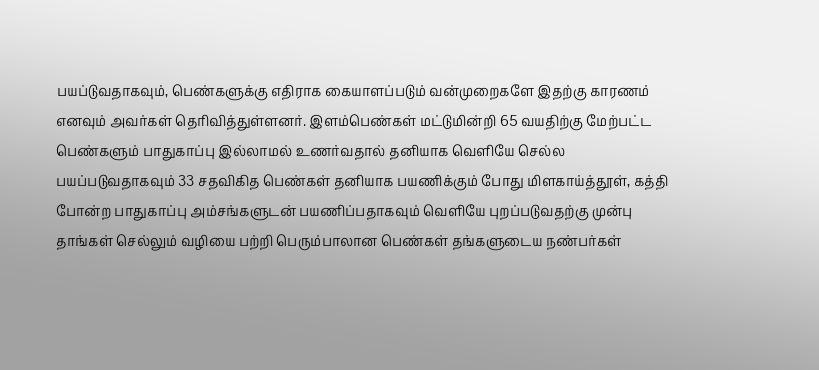பயப்டுவதாகவும், பெண்களுக்கு எதிராக கையாளப்படும் வன்முறைகளே இதற்கு காரணம் எனவும் அவர்கள் தெரிவித்துள்ளனர். இளம்பெண்கள் மட்டுமின்றி 65 வயதிற்கு மேற்பட்ட பெண்களும் பாதுகாப்பு இல்லாமல் உணர்வதால் தனியாக வெளியே செல்ல பயப்படுவதாகவும் 33 சதவிகித பெண்கள் தனியாக பயணிக்கும் போது மிளகாய்த்தூள், கத்தி போன்ற பாதுகாப்பு அம்சங்களுடன் பயணிப்பதாகவும் வெளியே புறப்படுவதற்கு முன்பு தாங்கள் செல்லும் வழியை பற்றி பெரும்பாலான பெண்கள் தங்களுடைய நண்பர்கள்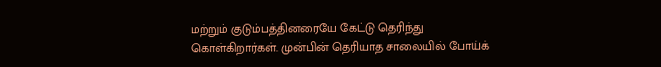மற்றும் குடும்பத்தினரையே கேட்டு தெரிந்து கொள்கிறார்கள். முன்பின் தெரியாத சாலையில் போய்க்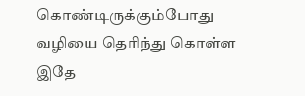கொண்டிருக்கும்போது வழியை தெரிந்து கொள்ள இதே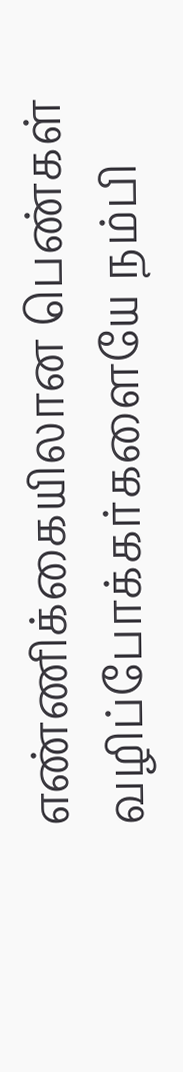எண்ணிக்கையிலான பெண்கள் வழிப்போக்கர்களையே நம்பி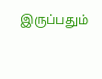இருப்பதும்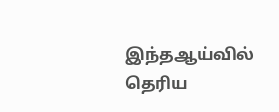இந்தஆய்வில் தெரிய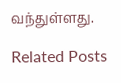வந்துள்ளது.

Related Posts